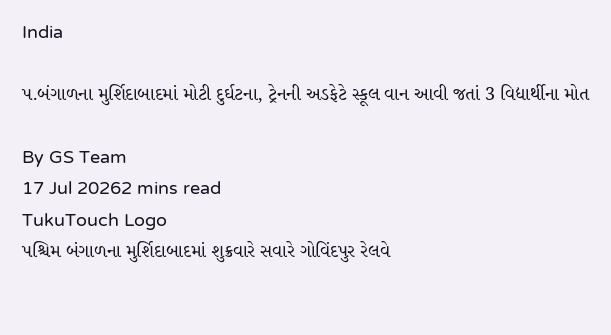India

પ.બંગાળના મુર્શિદાબાદમાં મોટી દુર્ઘટના, ટ્રેનની અડફેટે સ્કૂલ વાન આવી જતાં 3 વિદ્યાર્થીના મોત

By GS Team
17 Jul 20262 mins read
TukuTouch Logo
પશ્ચિમ બંગાળના મુર્શિદાબાદમાં શુક્રવારે સવારે ગોવિંદપુર રેલવે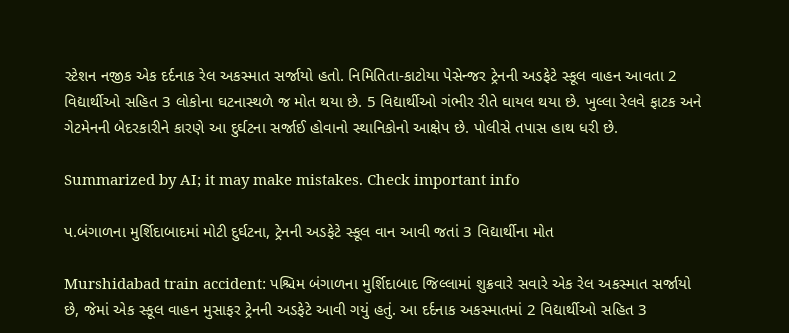સ્ટેશન નજીક એક દર્દનાક રેલ અકસ્માત સર્જાયો હતો. નિમિતિતા-કાટોયા પેસેન્જર ટ્રેનની અડફેટે સ્કૂલ વાહન આવતા 2 વિદ્યાર્થીઓ સહિત 3 લોકોના ઘટનાસ્થળે જ મોત થયા છે. 5 વિદ્યાર્થીઓ ગંભીર રીતે ઘાયલ થયા છે. ખુલ્લા રેલવે ફાટક અને ગેટમેનની બેદરકારીને કારણે આ દુર્ઘટના સર્જાઈ હોવાનો સ્થાનિકોનો આક્ષેપ છે. પોલીસે તપાસ હાથ ધરી છે.

Summarized by AI; it may make mistakes. Check important info

પ.બંગાળના મુર્શિદાબાદમાં મોટી દુર્ઘટના, ટ્રેનની અડફેટે સ્કૂલ વાન આવી જતાં 3 વિદ્યાર્થીના મોત

Murshidabad train accident: પશ્ચિમ બંગાળના મુર્શિદાબાદ જિલ્લામાં શુક્રવારે સવારે એક રેલ અકસ્માત સર્જાયો છે, જેમાં એક સ્કૂલ વાહન મુસાફર ટ્રેનની અડફેટે આવી ગયું હતું. આ દર્દનાક અકસ્માતમાં 2 વિદ્યાર્થીઓ સહિત 3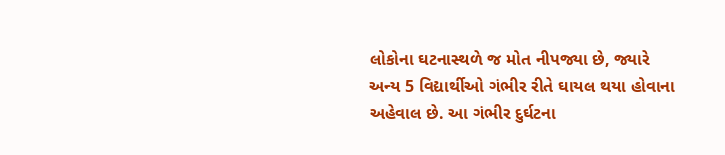લોકોના ઘટનાસ્થળે જ મોત નીપજ્યા છે, જ્યારે અન્ય 5 વિદ્યાર્થીઓ ગંભીર રીતે ઘાયલ થયા હોવાના અહેવાલ છે. આ ગંભીર દુર્ઘટના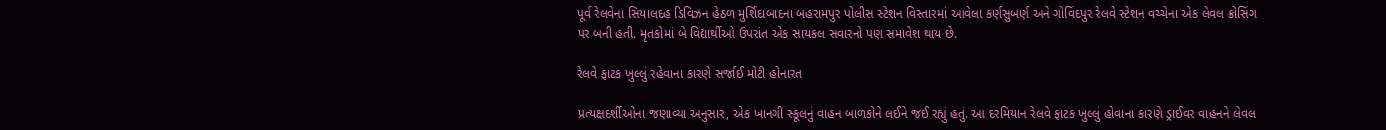પૂર્વ રેલવેના સિયાલદહ ડિવિઝન હેઠળ મુર્શિદાબાદના બહરામપુર પોલીસ સ્ટેશન વિસ્તારમાં આવેલા કર્ણસુબર્ણ અને ગોવિંદપુર રેલવે સ્ટેશન વચ્ચેના એક લેવલ ક્રોસિંગ પર બની હતી. મૃતકોમાં બે વિદ્યાર્થીઓ ઉપરાંત એક સાયકલ સવારનો પણ સમાવેશ થાય છે.

રેલવે ફાટક ખુલ્લું રહેવાના કારણે સર્જાઈ મોટી હોનારત

પ્રત્યક્ષદર્શીઓના જણાવ્યા અનુસાર, એક ખાનગી સ્કૂલનું વાહન બાળકોને લઈને જઈ રહ્યું હતું. આ દરમિયાન રેલવે ફાટક ખુલ્લું હોવાના કારણે ડ્રાઈવર વાહનને લેવલ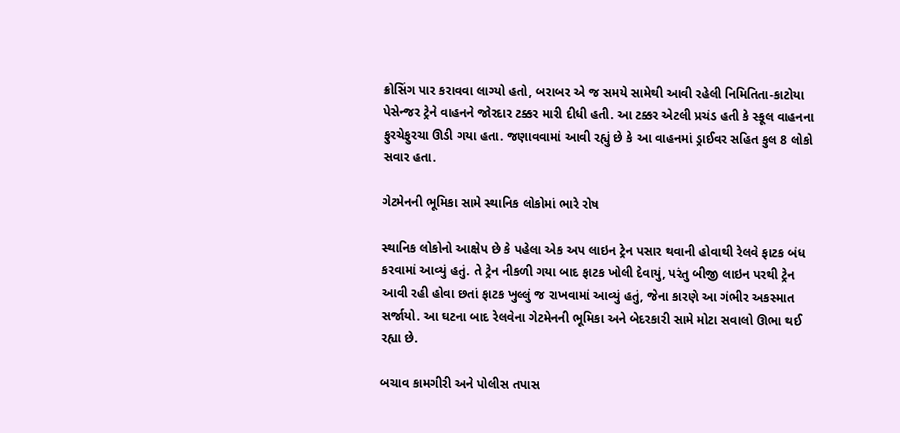ક્રોસિંગ પાર કરાવવા લાગ્યો હતો, બરાબર એ જ સમયે સામેથી આવી રહેલી નિમિતિતા-કાટોયા પેસેન્જર ટ્રેને વાહનને જોરદાર ટક્કર મારી દીધી હતી. આ ટક્કર એટલી પ્રચંડ હતી કે સ્કૂલ વાહનના ફુરચેફુરચા ઊડી ગયા હતા. જણાવવામાં આવી રહ્યું છે કે આ વાહનમાં ડ્રાઈવર સહિત કુલ 8 લોકો સવાર હતા.

ગેટમેનની ભૂમિકા સામે સ્થાનિક લોકોમાં ભારે રોષ

સ્થાનિક લોકોનો આક્ષેપ છે કે પહેલા એક અપ લાઇન ટ્રેન પસાર થવાની હોવાથી રેલવે ફાટક બંધ કરવામાં આવ્યું હતું. તે ટ્રેન નીકળી ગયા બાદ ફાટક ખોલી દેવાયું, પરંતુ બીજી લાઇન પરથી ટ્રેન આવી રહી હોવા છતાં ફાટક ખુલ્લું જ રાખવામાં આવ્યું હતું, જેના કારણે આ ગંભીર અકસ્માત સર્જાયો. આ ઘટના બાદ રેલવેના ગેટમેનની ભૂમિકા અને બેદરકારી સામે મોટા સવાલો ઊભા થઈ રહ્યા છે.

બચાવ કામગીરી અને પોલીસ તપાસ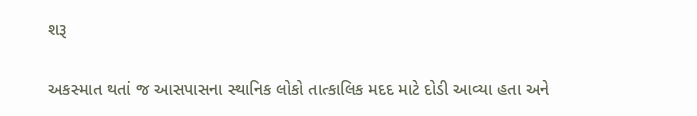શરૂ

અકસ્માત થતાં જ આસપાસના સ્થાનિક લોકો તાત્કાલિક મદદ માટે દોડી આવ્યા હતા અને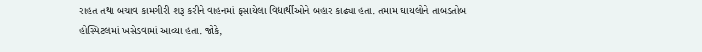રાહત તથા બચાવ કામગીરી શરૂ કરીને વાહનમાં ફસાયેલા વિદ્યાર્થીઓને બહાર કાઢ્યા હતા. તમામ ઘાયલોને તાબડતોબ હોસ્પિટલમાં ખસેડવામાં આવ્યા હતા. જોકે,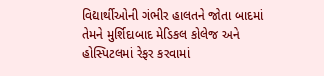વિદ્યાર્થીઓની ગંભીર હાલતને જોતા બાદમાં તેમને મુર્શિદાબાદ મેડિકલ કોલેજ અને હોસ્પિટલમાં રેફર કરવામાં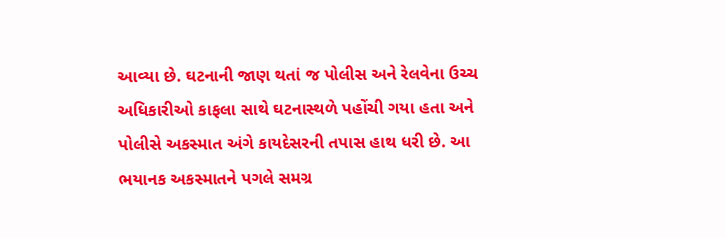આવ્યા છે. ઘટનાની જાણ થતાં જ પોલીસ અને રેલવેના ઉચ્ચ અધિકારીઓ કાફલા સાથે ઘટનાસ્થળે પહોંચી ગયા હતા અને પોલીસે અકસ્માત અંગે કાયદેસરની તપાસ હાથ ધરી છે. આ ભયાનક અકસ્માતને પગલે સમગ્ર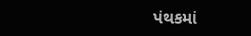પંથકમાં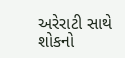અરેરાટી સાથે શોકનો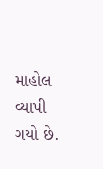માહોલ વ્યાપી ગયો છે.